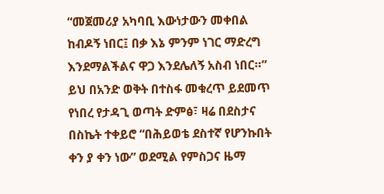“መጀመሪያ አካባቢ እውነታውን መቀበል ከብዶኝ ነበር፤ በቃ እኔ ምንም ነገር ማድረግ እንደማልችልና ዋጋ እንደሌለኝ አስብ ነበር።”
ይህ በአንድ ወቅት በተስፋ መቁረጥ ይደመጥ የነበረ የታዳጊ ወጣት ድምፅ፣ ዛሬ በደስታና በስኬት ተቀይሮ “በሕይወቴ ደስተኛ የሆንኩበት ቀን ያ ቀን ነው” ወደሚል የምስጋና ዜማ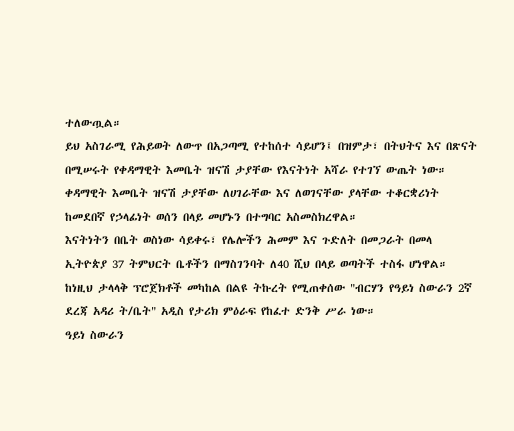ተለውጧል።
ይህ አስገራሚ የሕይወት ለውጥ በአጋጣሚ የተከሰተ ሳይሆን፤ በዝምታ፣ በትህትና እና በጽናት በሚሠሩት የቀዳማዊት እመቤት ዝናሽ ታያቸው የእናትነት አሻራ የተገኘ ውጤት ነው።
ቀዳማዊት እመቤት ዝናሽ ታያቸው ለሀገራቸው እና ለወገናቸው ያላቸው ተቆርቋሪነት ከመደበኛ የኃላፊነት ወሰን በላይ መሆኑን በተግባር አስመስክረዋል።
እናትነትን በቤት ወስነው ሳይቀሩ፣ የሌሎችን ሕመም እና ጉድለት በመጋራት በመላ ኢትዮጵያ 37 ትምህርት ቤቶችን በማስገንባት ለ40 ሺህ በላይ ወጣትች ተስፋ ሆነዋል።
ከነዚህ ታላላቅ ፕሮጀክቶች መካከል በልዩ ትኩረት የሚጠቀሰው "ብርሃን የዓይነ ስውራን 2ኛ ደረጃ አዳሪ ት/ቤት" አዲስ የታሪክ ምዕራፍ የከፈተ ድንቅ ሥራ ነው።
ዓይነ ስውራን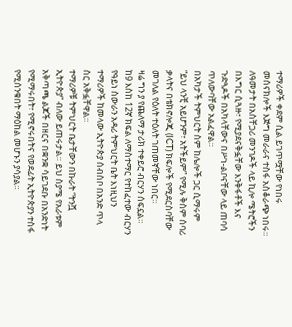ተማሪዎች ቀደም ሲል ይገጥሟቸው የነበሩ መሰናክሎች እጅግ መራራና ተስፋ አስቆራጭ ነበሩ።
ለዓመታት በአስቸጋሪ መንገዶች ላይ ኪሎ ሜትሮችን በእግር ሲጓዙ፣ የሚያደናቅፏቸው እንቅፋቶች እና ጉድጓዶች በአካላቸውና በሥነ-ልቦናቸው ላይ ጠባሳ ጥለውባቸው አልፈዋል።
በአካታች ትምህርት ስም ከሌሎች ጋር ሲማሩም “ይህ ላንቺ አይሆንም፣ አትችይም” የሚሉ ቅስም ሰባሪ ቃላትና በቴክኖሎጂ (ICT) ክፍሎች የሚደርስባቸው መገለል የዕለት ተዕለት ገጠመኛቸው ነበር።
ዛሬ ግን ያ የጨለማ ታሪክ ተቀይሮ ብርሃን ሰፍኗል። ከ9 እስከ 12ኛ ክፍል ለማስተማር የተከፈተው ብርሃን የዓይነ ስውራን አዳሪ ትምህርት ቤት እነዚህን ተማሪዎች ከመላው ኢትዮጵያ ሰብስቦ በአንድ ጥላ ስር አቅፏቸዋል።
ተማሪዎቹ ትምህርት ቤታቸውን በኩራት “ትንሿ ኢትዮጵያ” ብለው ይጠሩታል። ይህ ስያሜ የአራቱም አቅጣጫ ልጆች በዘርና በቋንቋ ሳይገደቡ በአንድነት የሚማሩበት፣ የሚኖሩበትና የወደፊት ኢትዮጵያን ተስፋ የሚሰንቁበት ማዕከል መሆኑን ያሳያል።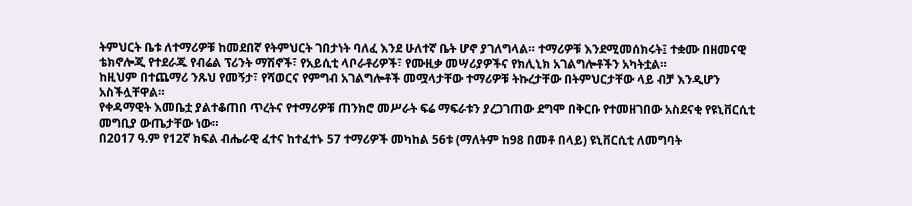ትምህርት ቤቱ ለተማሪዎቹ ከመደበኛ የትምህርት ገበታነት ባለፈ እንደ ሁለተኛ ቤት ሆኖ ያገለግላል። ተማሪዎቹ እንደሚመሰክሩት፤ ተቋሙ በዘመናዊ ቴክኖሎጂ የተደራጁ የብሬል ፕሪንት ማሽኖች፣ የአይሲቲ ላቦራቶሪዎች፣ የሙዚቃ መሣሪያዎችና የክሊኒክ አገልግሎቶችን አካትቷል።
ከዚህም በተጨማሪ ንጹህ የመኝታ፣ የሻወርና የምግብ አገልግሎቶች መሟላታቸው ተማሪዎቹ ትኩረታቸው በትምህርታቸው ላይ ብቻ እንዲሆን አስችሏቸዋል።
የቀዳማዊት እመቤቷ ያልተቆጠበ ጥረትና የተማሪዎቹ ጠንክሮ መሥራት ፍሬ ማፍራቱን ያረጋገጠው ደግሞ በቅርቡ የተመዘገበው አስደናቂ የዩኒቨርሲቲ መግቢያ ውጤታቸው ነው።
በ2017 ዓ.ም የ12ኛ ክፍል ብሔራዊ ፈተና ከተፈተኑ 57 ተማሪዎች መካከል 56ቱ (ማለትም ከ98 በመቶ በላይ) ዩኒቨርሲቲ ለመግባት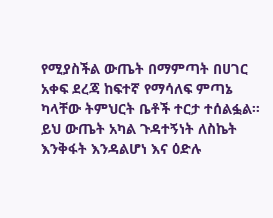የሚያስችል ውጤት በማምጣት በሀገር አቀፍ ደረጃ ከፍተኛ የማሳለፍ ምጣኔ ካላቸው ትምህርት ቤቶች ተርታ ተሰልፏል።
ይህ ውጤት አካል ጉዳተኝነት ለስኬት እንቅፋት እንዳልሆነ እና ዕድሉ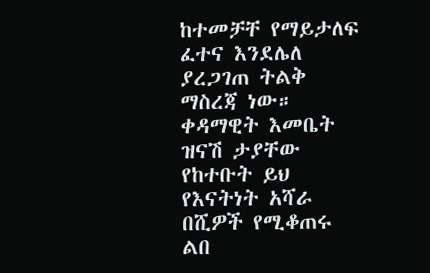ከተመቻቸ የማይታለፍ ፈተና እንደሌለ ያረጋገጠ ትልቅ ማስረጃ ነው።
ቀዳማዊት እመቤት ዝናሽ ታያቸው የከተቡት ይህ የእናትነት አሻራ በሺዎች የሚቆጠሩ ልበ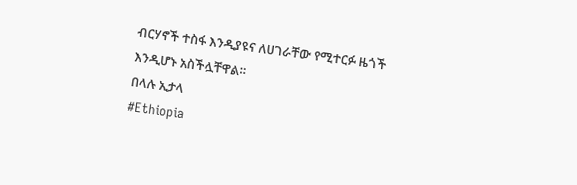ብርሃኖች ተስፋ እንዲያዩና ለሀገራቸው የሚተርፉ ዜጎች እንዲሆኑ አስችሏቸዋል።
በላሉ ኢታላ
#Ethiopia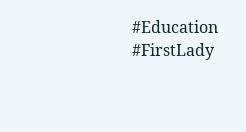#Education #FirstLady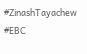#ZinashTayachew #EBC